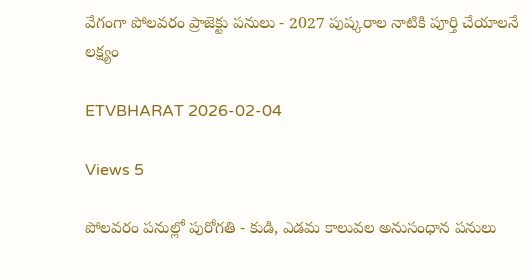వేగంగా పోలవరం ప్రాజెక్టు పనులు - 2027 పుష్కరాల నాటికి పూర్తి చేయాలనే లక్ష్యం

ETVBHARAT 2026-02-04

Views 5

పోలవరం పనుల్లో పురోగతి - కుడి, ఎడమ కాలువల అనుసంధాన పనులు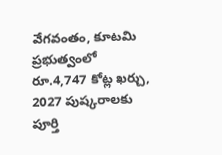వేగవంతం, కూటమి ప్రభుత్వంలో రూ.4,747 కోట్ల ఖర్చు, 2027 పుష్కరాలకు పూర్తి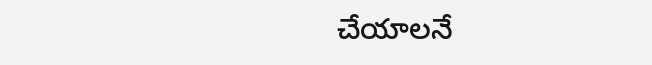చేయాలనే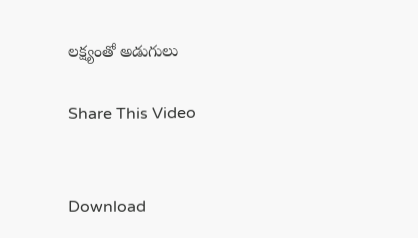లక్ష్యంతో అడుగులు

Share This Video


Download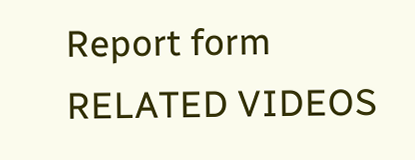Report form
RELATED VIDEOS